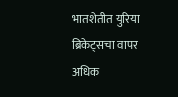भातशेतीत युरिया ब्रिकेट्सचा वापर अधिक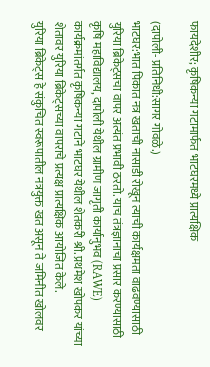फायदेशीर; कृषिकन्या गटामार्फत भाटघरमध्ये प्रात्यक्षिक

(दापोली- प्रतिनिधी:सागर गोवळे.)
भाटघर:भात पिकात नत्र खताची नासाडी रोखून त्याची कार्यक्षमता वाढवण्यासाठी युरिया ब्रिकेट्सचा वापर अत्यंत प्रभावी ठरतो. याच तंत्रज्ञानाचा प्रसार करण्यासाठी कृषि महाविद्यालय, दापोली येथील ग्रामीण जागृती कार्यानुभव (RAWE) कार्यक्रमांतर्गत कृषिकन्या गटाने भाटघर येथील शेतकरी श्री. प्रथमेश खोपकर यांच्या शेतावर युरिया ब्रिकेट्सच्या वापराचे प्रत्यक्ष प्रात्यक्षिक आयोजित केले.
युरिया ब्रिकेट्स हे संकुचित स्वरूपातील नत्रयुक्त खत असून ते जमिनीत खोलवर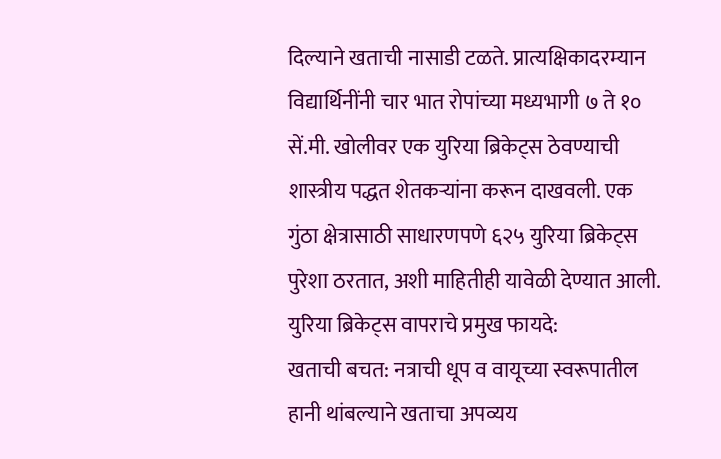दिल्याने खताची नासाडी टळते. प्रात्यक्षिकादरम्यान विद्यार्थिनींनी चार भात रोपांच्या मध्यभागी ७ ते १० सें.मी. खोलीवर एक युरिया ब्रिकेट्स ठेवण्याची शास्त्रीय पद्धत शेतकऱ्यांना करून दाखवली. एक गुंठा क्षेत्रासाठी साधारणपणे ६२५ युरिया ब्रिकेट्स पुरेशा ठरतात, अशी माहितीही यावेळी देण्यात आली.
युरिया ब्रिकेट्स वापराचे प्रमुख फायदे:
खताची बचत: नत्राची धूप व वायूच्या स्वरूपातील हानी थांबल्याने खताचा अपव्यय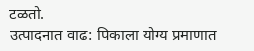टळतो.
उत्पादनात वाढ: पिकाला योग्य प्रमाणात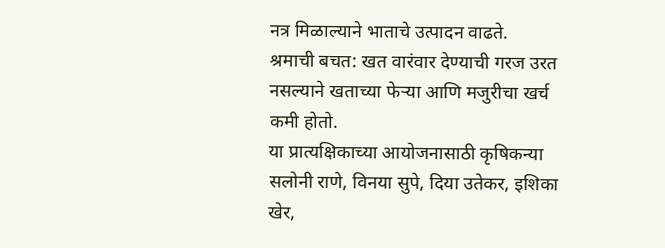नत्र मिळाल्याने भाताचे उत्पादन वाढते.
श्रमाची बचत: खत वारंवार देण्याची गरज उरत नसल्याने खताच्या फेऱ्या आणि मजुरीचा खर्च कमी होतो.
या प्रात्यक्षिकाच्या आयोजनासाठी कृषिकन्या सलोनी राणे, विनया सुपे, दिया उतेकर, इशिका खेर,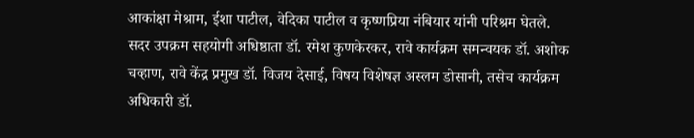आकांक्षा मेश्राम, ईशा पाटील, वेदिका पाटील व कृष्णप्रिया नंबियार यांनी परिश्रम घेतले.
सदर उपक्रम सहयोगी अधिष्ठाता डॉ. रमेश कुणकेरकर, रावे कार्यक्रम समन्वयक डॉ. अशोक चव्हाण, रावे केंद्र प्रमुख डॉ. विजय देसाई, विषय विशेषज्ञ अस्लम डोसानी, तसेच कार्यक्रम अधिकारी डॉ.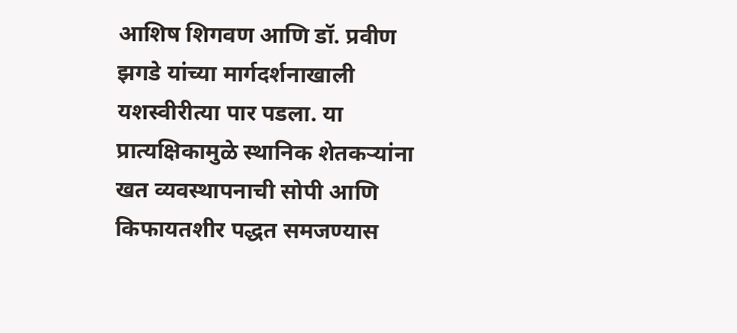आशिष शिगवण आणि डॉ. प्रवीण झगडे यांच्या मार्गदर्शनाखाली यशस्वीरीत्या पार पडला. या प्रात्यक्षिकामुळे स्थानिक शेतकऱ्यांना खत व्यवस्थापनाची सोपी आणि किफायतशीर पद्धत समजण्यास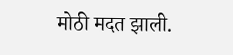मोठी मदत झाली.